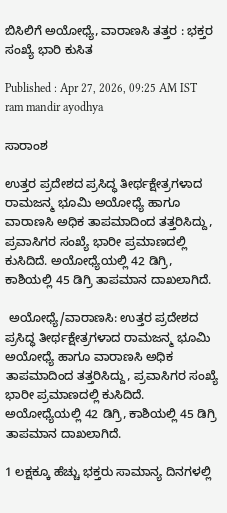ಬಿಸಿಲಿಗೆ ಅಯೋಧ್ಯೆ, ವಾರಾಣಸಿ ತತ್ತರ : ಭಕ್ತರ ಸಂಖ್ಯೆ ಭಾರಿ ಕುಸಿತ

Published : Apr 27, 2026, 09:25 AM IST
ram mandir ayodhya

ಸಾರಾಂಶ

ಉತ್ತರ ಪ್ರದೇಶದ ಪ್ರಸಿದ್ಧ ತೀರ್ಥಕ್ಷೇತ್ರಗಳಾದ ರಾಮಜನ್ಮ ಭೂಮಿ ಅಯೋಧ್ಯೆ ಹಾಗೂ ವಾರಾಣಸಿ ಅಧಿಕ ತಾಪಮಾದಿಂದ ತತ್ತರಿಸಿದ್ದು, ಪ್ರವಾಸಿಗರ ಸಂಖ್ಯೆ ಭಾರೀ ಪ್ರಮಾಣದಲ್ಲಿ ಕುಸಿದಿದೆ. ಅಯೋಧ್ಯೆಯಲ್ಲಿ 42 ಡಿಗ್ರಿ, ಕಾಶಿಯಲ್ಲಿ 45 ಡಿಗ್ರಿ ತಾಪಮಾನ ದಾಖಲಾಗಿದೆ.

 ಅಯೋಧ್ಯೆ/ವಾರಾಣಸಿ: ಉತ್ತರ ಪ್ರದೇಶದ ಪ್ರಸಿದ್ಧ ತೀರ್ಥಕ್ಷೇತ್ರಗಳಾದ ರಾಮಜನ್ಮ ಭೂಮಿ ಅಯೋಧ್ಯೆ ಹಾಗೂ ವಾರಾಣಸಿ ಅಧಿಕ ತಾಪಮಾದಿಂದ ತತ್ತರಿಸಿದ್ದು, ಪ್ರವಾಸಿಗರ ಸಂಖ್ಯೆ ಭಾರೀ ಪ್ರಮಾಣದಲ್ಲಿ ಕುಸಿದಿದೆ. ಅಯೋಧ್ಯೆಯಲ್ಲಿ 42 ಡಿಗ್ರಿ, ಕಾಶಿಯಲ್ಲಿ 45 ಡಿಗ್ರಿ ತಾಪಮಾನ ದಾಖಲಾಗಿದೆ.

1 ಲಕ್ಷಕ್ಕೂ ಹೆಚ್ಚು ಭಕ್ತರು ಸಾಮಾನ್ಯ ದಿನಗಳಲ್ಲಿ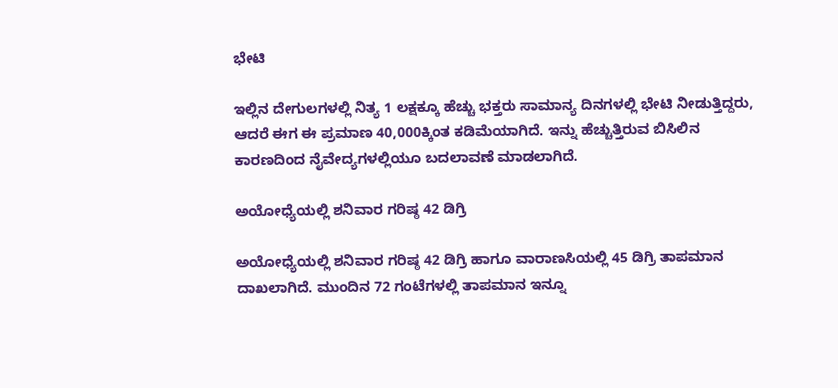ಭೇಟಿ

ಇಲ್ಲಿನ ದೇಗುಲಗಳಲ್ಲಿ ನಿತ್ಯ 1 ಲಕ್ಷಕ್ಕೂ ಹೆಚ್ಚು ಭಕ್ತರು ಸಾಮಾನ್ಯ ದಿನಗಳಲ್ಲಿ ಭೇಟಿ ನೀಡುತ್ತಿದ್ದರು, ಆದರೆ ಈಗ ಈ ಪ್ರಮಾಣ 40,000ಕ್ಕಿಂತ ಕಡಿಮೆಯಾಗಿದೆ. ಇನ್ನು ಹೆಚ್ಚುತ್ತಿರುವ ಬಿಸಿಲಿನ ಕಾರಣದಿಂದ ನೈವೇದ್ಯಗಳಲ್ಲಿಯೂ ಬದಲಾವಣೆ ಮಾಡಲಾಗಿದೆ.

ಅಯೋಧ್ಯೆಯಲ್ಲಿ ಶನಿವಾರ ಗರಿಷ್ಠ 42 ಡಿಗ್ರಿ

ಅಯೋಧ್ಯೆಯಲ್ಲಿ ಶನಿವಾರ ಗರಿಷ್ಠ 42 ಡಿಗ್ರಿ ಹಾಗೂ ವಾರಾಣಸಿಯಲ್ಲಿ 45 ಡಿಗ್ರಿ ತಾಪಮಾನ ದಾಖಲಾಗಿದೆ. ಮುಂದಿನ 72 ಗಂಟೆಗಳಲ್ಲಿ ತಾಪಮಾನ ಇನ್ನೂ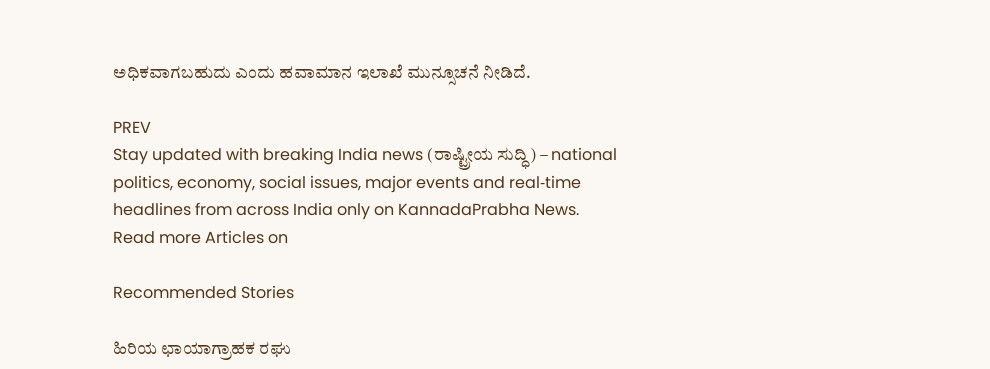ಅಧಿಕವಾಗಬಹುದು ಎಂದು ಹವಾಮಾನ ಇಲಾಖೆ ಮುನ್ಸೂಚನೆ ನೀಡಿದೆ.

PREV
Stay updated with breaking India news (ರಾಷ್ಟ್ರೀಯ ಸುದ್ಧಿ) – national politics, economy, social issues, major events and real‑time headlines from across India only on KannadaPrabha News.
Read more Articles on

Recommended Stories

ಹಿರಿಯ ಛಾಯಾಗ್ರಾಹಕ ರಘು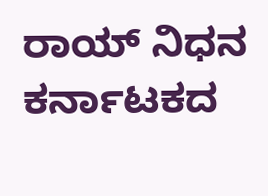ರಾಯ್‌ ನಿಧನ
ಕರ್ನಾಟಕದ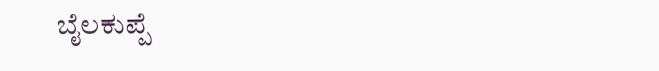ಬೈಲಕುಪ್ಪೆ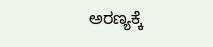ಅರಣ್ಯಕ್ಕೆ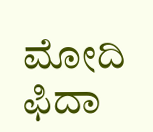ಮೋದಿ ಫಿದಾ